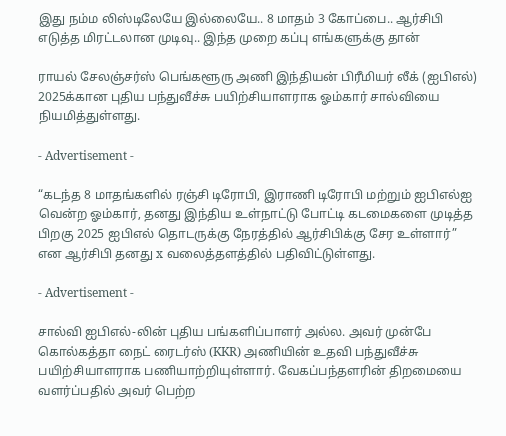இது நம்ம லிஸ்டிலேயே இல்லையே.. 8 மாதம் 3 கோப்பை.. ஆர்சிபி எடுத்த மிரட்டலான முடிவு.. இந்த முறை கப்பு எங்களுக்கு தான்

ராயல் சேலஞ்சர்ஸ் பெங்களூரு அணி இந்தியன் பிரீமியர் லீக் (ஐபிஎல்) 2025க்கான புதிய பந்துவீச்சு பயிற்சியாளராக ஓம்கார் சால்வியை நியமித்துள்ளது.

- Advertisement -

“கடந்த 8 மாதங்களில் ரஞ்சி டிரோபி, இராணி டிரோபி மற்றும் ஐபிஎல்ஐ வென்ற ஓம்கார், தனது இந்திய உள்நாட்டு போட்டி கடமைகளை முடித்த பிறகு 2025 ஐபிஎல் தொடருக்கு நேரத்தில் ஆர்சிபிக்கு சேர உள்ளார்” என ஆர்சிபி தனது x வலைத்தளத்தில் பதிவிட்டுள்ளது.

- Advertisement -

சால்வி ஐபிஎல்-லின் புதிய பங்களிப்பாளர் அல்ல. அவர் முன்பே கொல்கத்தா நைட் ரைடர்ஸ் (KKR) அணியின் உதவி பந்துவீச்சு பயிற்சியாளராக பணியாற்றியுள்ளார். வேகப்பந்தளரின் திறமையை வளர்ப்பதில் அவர் பெற்ற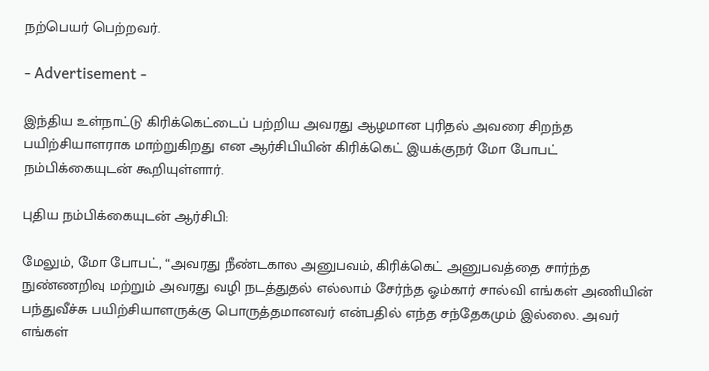நற்பெயர் பெற்றவர்.

- Advertisement -

இந்திய உள்நாட்டு கிரிக்கெட்டைப் பற்றிய அவரது ஆழமான புரிதல் அவரை சிறந்த பயிற்சியாளராக மாற்றுகிறது என ஆர்சிபியின் கிரிக்கெட் இயக்குநர் மோ போபட் நம்பிக்கையுடன் கூறியுள்ளார்.

புதிய நம்பிக்கையுடன் ஆர்சிபி:

மேலும், மோ போபட், “அவரது நீண்டகால அனுபவம், கிரிக்கெட் அனுபவத்தை சார்ந்த நுண்ணறிவு மற்றும் அவரது வழி நடத்துதல் எல்லாம் சேர்ந்த ஓம்கார் சால்வி எங்கள் அணியின் பந்துவீச்சு பயிற்சியாளருக்கு பொருத்தமானவர் என்பதில் எந்த சந்தேகமும் இல்லை. அவர் எங்கள்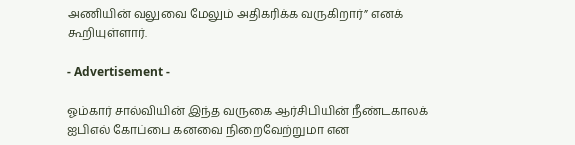அணியின் வலுவை மேலும் அதிகரிக்க வருகிறார்” எனக் கூறியுள்ளார்.

- Advertisement -

ஓம்கார் சால்வியின் இந்த வருகை ஆர்சிபியின் நீண்டகாலக் ஐபிஎல் கோப்பை கனவை நிறைவேற்றுமா என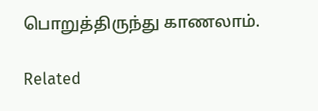பொறுத்திருந்து காணலாம்.

Related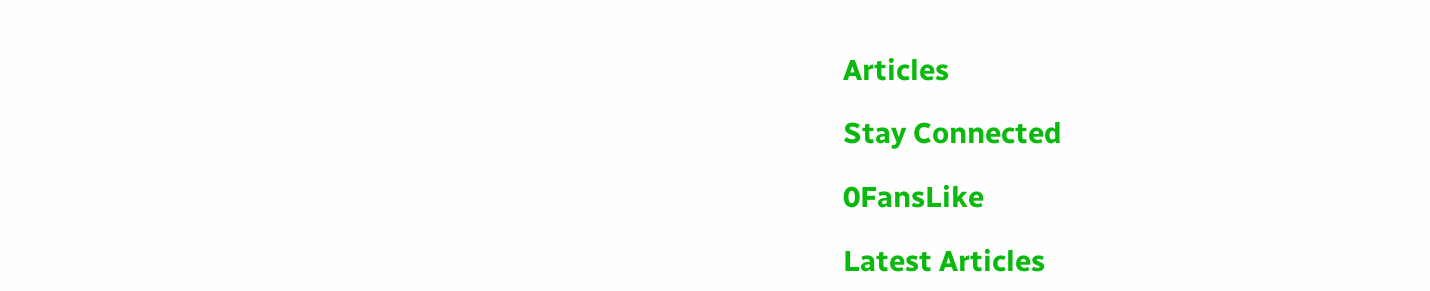Articles

Stay Connected

0FansLike

Latest Articles